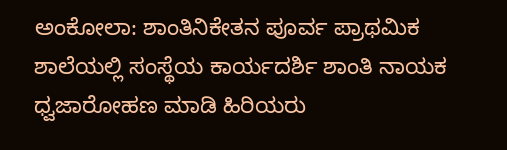ಅಂಕೋಲಾ: ಶಾಂತಿನಿಕೇತನ ಪೂರ್ವ ಪ್ರಾಥಮಿಕ ಶಾಲೆಯಲ್ಲಿ ಸಂಸ್ಥೆಯ ಕಾರ್ಯದರ್ಶಿ ಶಾಂತಿ ನಾಯಕ ಧ್ವಜಾರೋಹಣ ಮಾಡಿ ಹಿರಿಯರು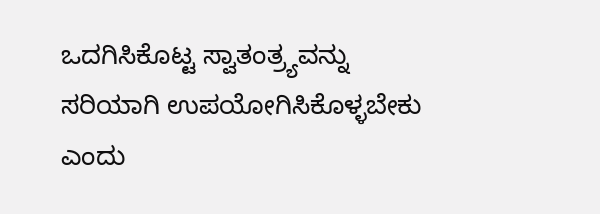ಒದಗಿಸಿಕೊಟ್ಟ ಸ್ವಾತಂತ್ರ್ಯವನ್ನು ಸರಿಯಾಗಿ ಉಪಯೋಗಿಸಿಕೊಳ್ಳಬೇಕು ಎಂದು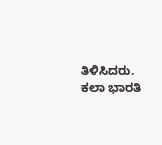ತಿಳಿಸಿದರು.
ಕಲಾ ಭಾರತಿ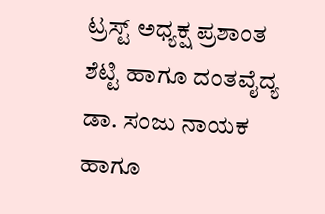ಟ್ರಸ್ಟ್ ಅಧ್ಯಕ್ಷ ಪ್ರಶಾಂತ ಶೆಟ್ಟಿ ಹಾಗೂ ದಂತವೈದ್ಯ ಡಾ. ಸಂಜು ನಾಯಕ ಹಾಗೂ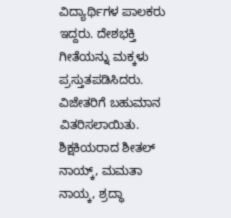ವಿದ್ಯಾರ್ಥಿಗಳ ಪಾಲಕರು ಇದ್ದರು. ದೇಶಭಕ್ತಿ ಗೀತೆಯನ್ನು ಮಕ್ಕಳು ಪ್ರಸ್ತುತಪಡಿಸಿದರು. ವಿಜೇತರಿಗೆ ಬಹುಮಾನ ವಿತರಿಸಲಾಯಿತು. ಶಿಕ್ಷಕಿಯರಾದ ಶೀತಲ್ ನಾಯ್ಕ್, ಮಮತಾ ನಾಯ್ಕ, ಶ್ರದ್ಧಾ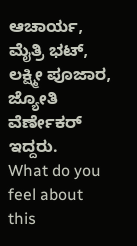ಆಚಾರ್ಯ, ಮೈತ್ರಿ ಭಟ್, ಲಕ್ಷ್ಮೀ ಪೂಜಾರ, ಜ್ಯೋತಿ ವೆರ್ಣೇಕರ್ ಇದ್ದರು.
What do you feel about this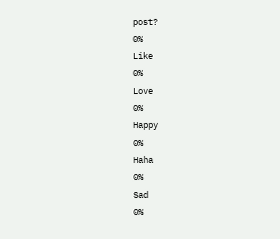post?
0%
Like
0%
Love
0%
Happy
0%
Haha
0%
Sad
0%